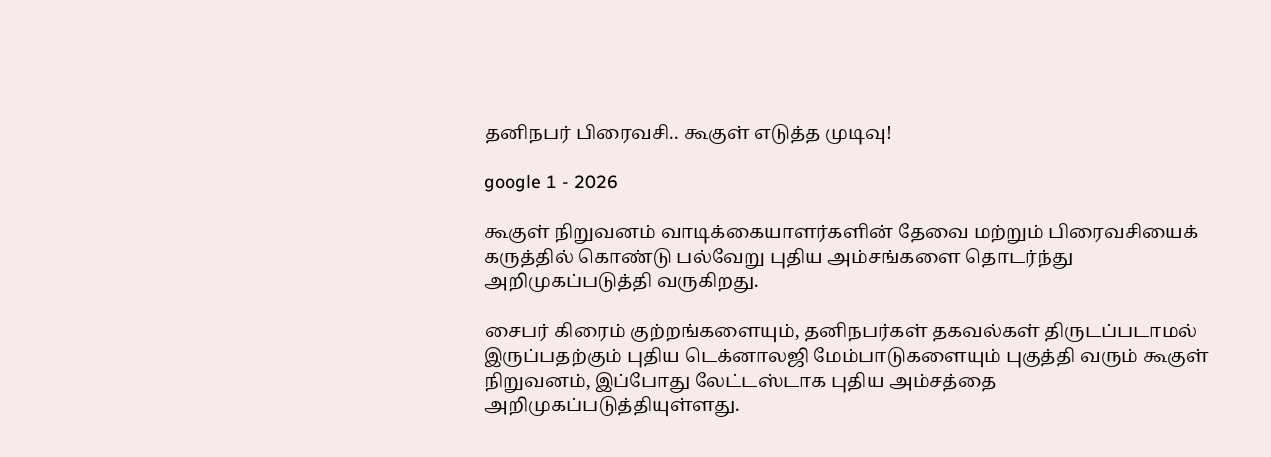தனிநபர் பிரைவசி.. கூகுள் எடுத்த முடிவு!

google 1 - 2026

கூகுள் நிறுவனம் வாடிக்கையாளர்களின் தேவை மற்றும் பிரைவசியைக் கருத்தில் கொண்டு பல்வேறு புதிய அம்சங்களை தொடர்ந்து அறிமுகப்படுத்தி வருகிறது.

சைபர் கிரைம் குற்றங்களையும், தனிநபர்கள் தகவல்கள் திருடப்படாமல் இருப்பதற்கும் புதிய டெக்னாலஜி மேம்பாடுகளையும் புகுத்தி வரும் கூகுள் நிறுவனம், இப்போது லேட்டஸ்டாக புதிய அம்சத்தை அறிமுகப்படுத்தியுள்ளது.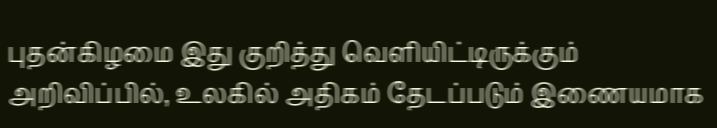புதன்கிழமை இது குறித்து வெளியிட்டிருக்கும் அறிவிப்பில், உலகில் அதிகம் தேடப்படும் இணையமாக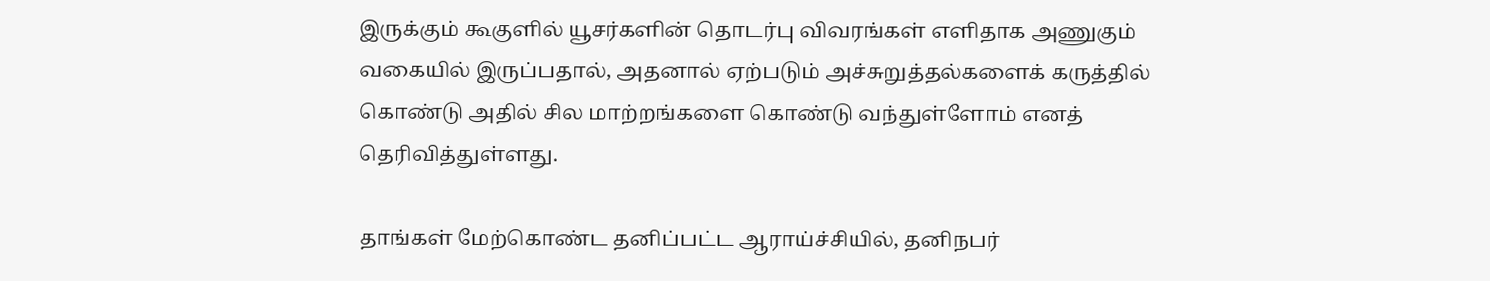இருக்கும் கூகுளில் யூசர்களின் தொடர்பு விவரங்கள் எளிதாக அணுகும் வகையில் இருப்பதால், அதனால் ஏற்படும் அச்சுறுத்தல்களைக் கருத்தில் கொண்டு அதில் சில மாற்றங்களை கொண்டு வந்துள்ளோம் எனத் தெரிவித்துள்ளது.

தாங்கள் மேற்கொண்ட தனிப்பட்ட ஆராய்ச்சியில், தனிநபர்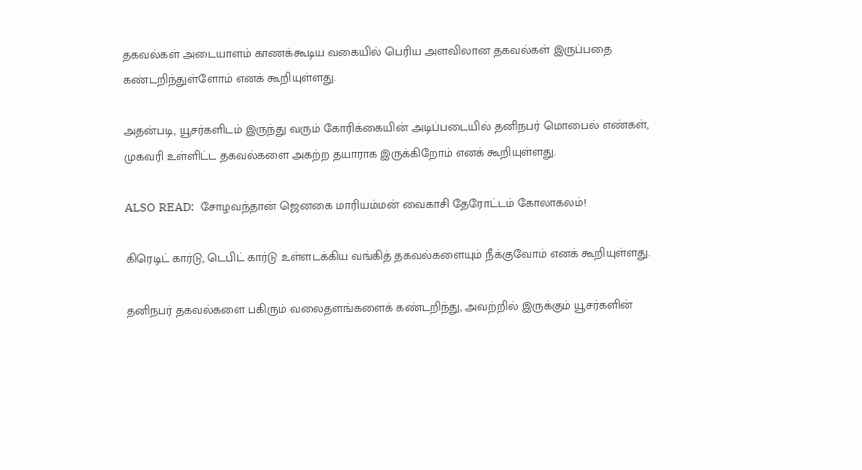தகவல்கள் அடையாளம் காணக்கூடிய வகையில் பெரிய அளவிலான தகவல்கள் இருப்பதை கண்டறிந்துள்ளோம் எனக் கூறியுள்ளது.

அதன்படி, யூசர்களிடம் இருந்து வரும் கோரிக்கையின் அடிப்படையில் தனிநபர் மொபைல் எண்கள், முகவரி உள்ளிட்ட தகவல்களை அகற்ற தயாராக இருக்கிறோம் எனக் கூறியுள்ளது.

ALSO READ:  சோழவந்தான் ஜெனகை மாரியம்மன் வைகாசி தேரோட்டம் கோலாகலம்!

கிரெடிட் கார்டு, டெபிட் கார்டு உள்ளடக்கிய வங்கித் தகவல்களையும் நீக்குவோம் எனக் கூறியுள்ளது.

தனிநபர் தகவல்களை பகிரும் வலைதளங்களைக் கண்டறிந்து, அவற்றில் இருக்கும் யூசர்களின்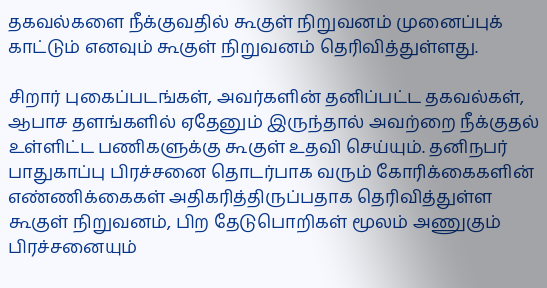தகவல்களை நீக்குவதில் கூகுள் நிறுவனம் முனைப்புக் காட்டும் எனவும் கூகுள் நிறுவனம் தெரிவித்துள்ளது.

சிறார் புகைப்படங்கள், அவர்களின் தனிப்பட்ட தகவல்கள், ஆபாச தளங்களில் ஏதேனும் இருந்தால் அவற்றை நீக்குதல் உள்ளிட்ட பணிகளுக்கு கூகுள் உதவி செய்யும். தனிநபர் பாதுகாப்பு பிரச்சனை தொடர்பாக வரும் கோரிக்கைகளின் எண்ணிக்கைகள் அதிகரித்திருப்பதாக தெரிவித்துள்ள கூகுள் நிறுவனம், பிற தேடுபொறிகள் மூலம் அணுகும் பிரச்சனையும்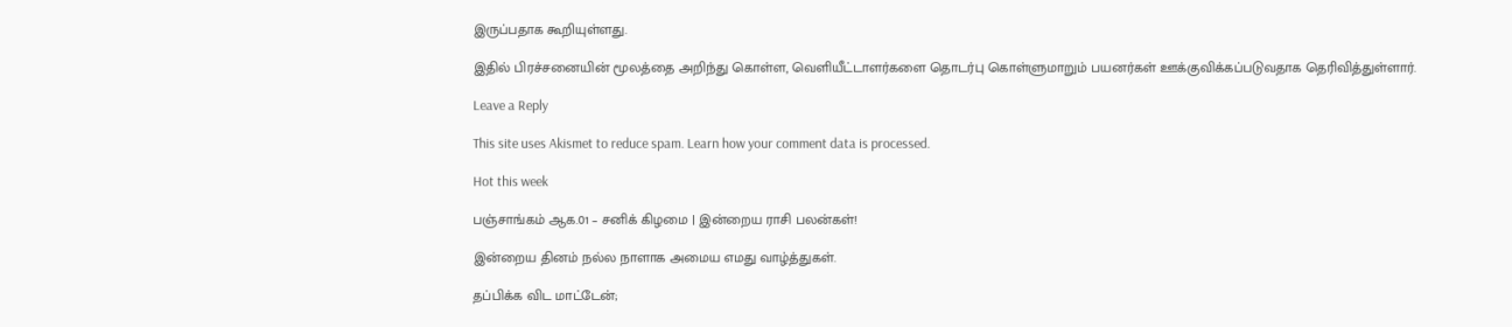இருப்பதாக கூறியுள்ளது.

இதில் பிரச்சனையின் மூலத்தை அறிந்து கொள்ள, வெளியீட்டாளர்களை தொடர்பு கொள்ளுமாறும் பயனர்கள் ஊக்குவிக்கப்படுவதாக தெரிவித்துள்ளார்.

Leave a Reply

This site uses Akismet to reduce spam. Learn how your comment data is processed.

Hot this week

பஞ்சாங்கம் ஆக.01 – சனிக் கிழமை | இன்றைய ராசி பலன்கள்!

இன்றைய தினம் நல்ல நாளாக அமைய எமது வாழ்த்துகள்.

தப்பிக்க விட மாட்டேன்;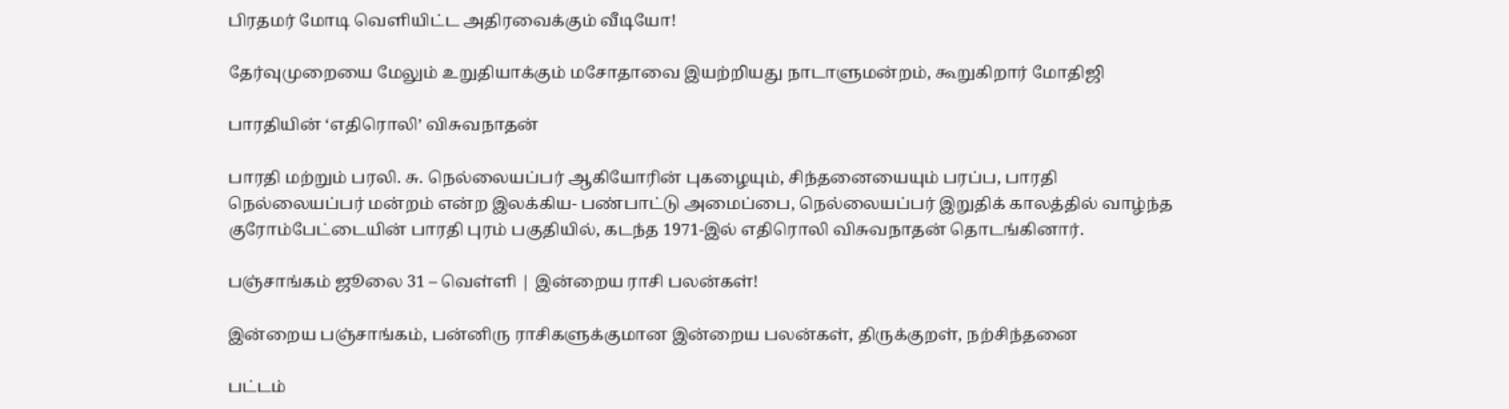பிரதமர் மோடி வெளியிட்ட அதிரவைக்கும் வீடியோ!

தேர்வுமுறையை மேலும் உறுதியாக்கும் மசோதாவை இயற்றியது நாடாளுமன்றம், கூறுகிறார் மோதிஜி

பாரதியின் ‘எதிரொலி’ விசுவநாதன்

பாரதி மற்றும் பரலி. சு. நெல்லையப்பர் ஆகியோரின் புகழையும், சிந்தனையையும் பரப்ப, பாரதி நெல்லையப்பர் மன்றம் என்ற இலக்கிய- பண்பாட்டு அமைப்பை, நெல்லையப்பர் இறுதிக் காலத்தில் வாழ்ந்த குரோம்பேட்டையின் பாரதி புரம் பகுதியில், கடந்த 1971-இல் எதிரொலி விசுவநாதன் தொடங்கினார்.

பஞ்சாங்கம் ஜூலை 31 – வெள்ளி | இன்றைய ராசி பலன்கள்!

இன்றைய பஞ்சாங்கம், பன்னிரு ராசிகளுக்குமான இன்றைய பலன்கள், திருக்குறள், நற்சிந்தனை

பட்டம்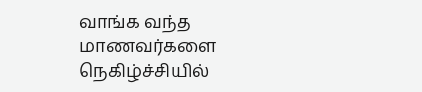வாங்க வந்த மாணவர்களை நெகிழ்ச்சியில்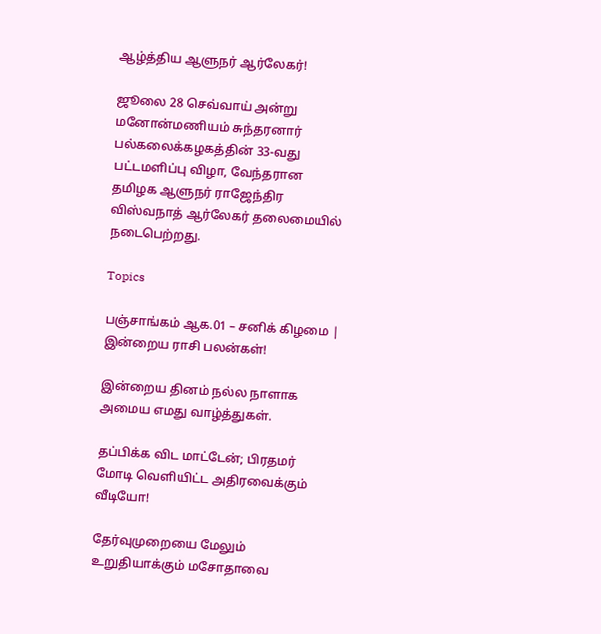ஆழ்த்திய ஆளுநர் ஆர்லேகர்!

ஜூலை 28 செவ்வாய் அன்று மனோன்மணியம் சுந்தரனார் பல்கலைக்கழகத்தின் 33-வது பட்டமளிப்பு விழா, வேந்தரான தமிழக ஆளுநர் ராஜேந்திர விஸ்வநாத் ஆர்லேகர் தலைமையில் நடைபெற்றது.

Topics

பஞ்சாங்கம் ஆக.01 – சனிக் கிழமை | இன்றைய ராசி பலன்கள்!

இன்றைய தினம் நல்ல நாளாக அமைய எமது வாழ்த்துகள்.

தப்பிக்க விட மாட்டேன்; பிரதமர் மோடி வெளியிட்ட அதிரவைக்கும் வீடியோ!

தேர்வுமுறையை மேலும் உறுதியாக்கும் மசோதாவை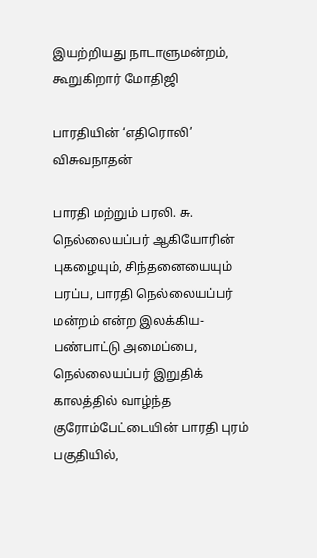இயற்றியது நாடாளுமன்றம், கூறுகிறார் மோதிஜி

பாரதியின் ‘எதிரொலி’ விசுவநாதன்

பாரதி மற்றும் பரலி. சு. நெல்லையப்பர் ஆகியோரின் புகழையும், சிந்தனையையும் பரப்ப, பாரதி நெல்லையப்பர் மன்றம் என்ற இலக்கிய- பண்பாட்டு அமைப்பை, நெல்லையப்பர் இறுதிக் காலத்தில் வாழ்ந்த குரோம்பேட்டையின் பாரதி புரம் பகுதியில்,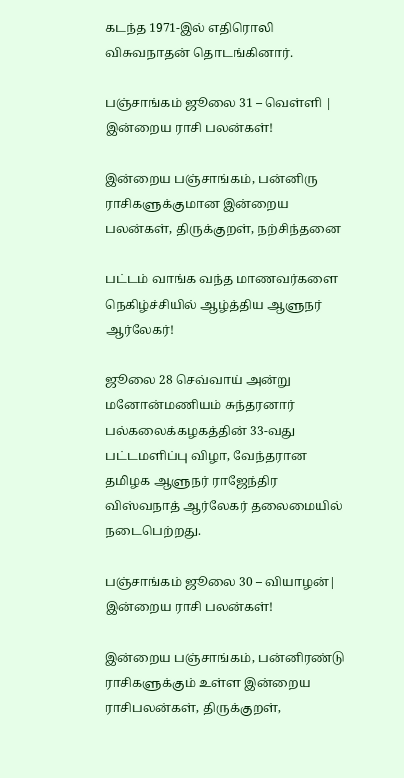கடந்த 1971-இல் எதிரொலி விசுவநாதன் தொடங்கினார்.

பஞ்சாங்கம் ஜூலை 31 – வெள்ளி | இன்றைய ராசி பலன்கள்!

இன்றைய பஞ்சாங்கம், பன்னிரு ராசிகளுக்குமான இன்றைய பலன்கள், திருக்குறள், நற்சிந்தனை

பட்டம் வாங்க வந்த மாணவர்களை நெகிழ்ச்சியில் ஆழ்த்திய ஆளுநர் ஆர்லேகர்!

ஜூலை 28 செவ்வாய் அன்று மனோன்மணியம் சுந்தரனார் பல்கலைக்கழகத்தின் 33-வது பட்டமளிப்பு விழா, வேந்தரான தமிழக ஆளுநர் ராஜேந்திர விஸ்வநாத் ஆர்லேகர் தலைமையில் நடைபெற்றது.

பஞ்சாங்கம் ஜூலை 30 – வியாழன்| இன்றைய ராசி பலன்கள்!

இன்றைய பஞ்சாங்கம், பன்னிரண்டு ராசிகளுக்கும் உள்ள இன்றைய ராசிபலன்கள், திருக்குறள்,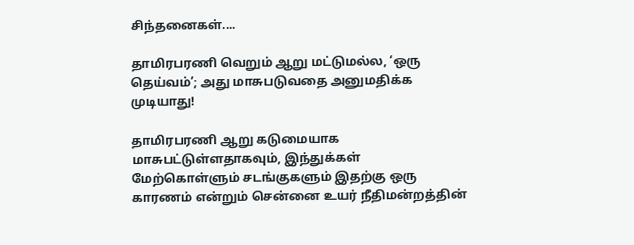சிந்தனைகள்....

தாமிரபரணி வெறும் ஆறு மட்டுமல்ல, ‘ஒரு தெய்வம்’; அது மாசுபடுவதை அனுமதிக்க முடியாது!

தாமிரபரணி ஆறு கடுமையாக மாசுபட்டுள்ளதாகவும், இந்துக்கள் மேற்கொள்ளும் சடங்குகளும் இதற்கு ஒரு காரணம் என்றும் சென்னை உயர் நீதிமன்றத்தின்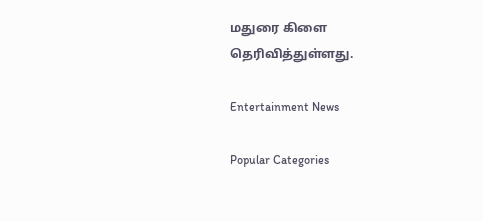மதுரை கிளை தெரிவித்துள்ளது.

Entertainment News

Popular Categories